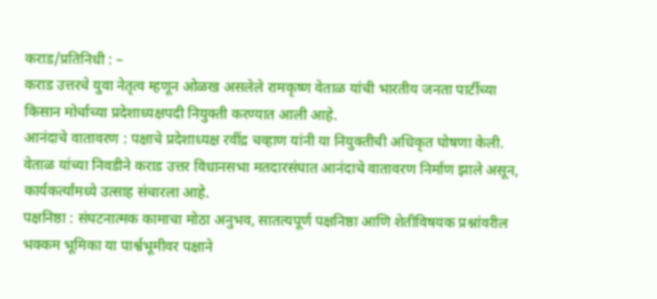कराड/प्रतिनिधी : –
कराड उत्तरचे युवा नेतृत्व म्हणून ओळख असलेले रामकृष्ण वेताळ यांची भारतीय जनता पार्टीच्या किसान मोर्चाच्या प्रदेशाध्यक्षपदी नियुक्ती करण्यात आली आहे.
आनंदाचे वातावरण : पक्षाचे प्रदेशाध्यक्ष रवींद्र चव्हाण यांनी या नियुक्तीची अधिकृत घोषणा केली. वेताळ यांच्या निवडीने कराड उत्तर विधानसभा मतदारसंघात आनंदाचे वातावरण निर्माण झाले असून, कार्यकर्त्यांमध्ये उत्साह संचारला आहे.
पक्षनिष्ठा : संघटनात्मक कामाचा मोठा अनुभव, सातत्यपूर्ण पक्षनिष्ठा आणि शेतीविषयक प्रश्नांवरील भक्कम भूमिका या पार्श्वभूमीवर पक्षाने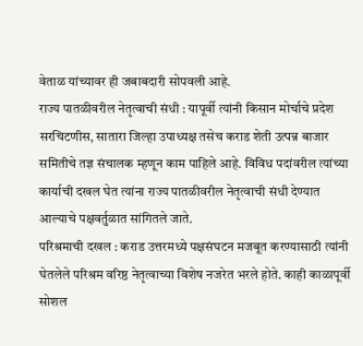वेताळ यांच्यावर ही जबाबदारी सोपवली आहे.
राज्य पातळीवरील नेतृत्वाची संधी : यापूर्वी त्यांनी किसान मोर्चाचे प्रदेश सरचिटणीस, सातारा जिल्हा उपाध्यक्ष तसेच कराड शेती उत्पन्न बाजार समितीचे तज्ञ संचालक म्हणून काम पाहिले आहे. विविध पदांवरील त्यांच्या कार्याची दखल घेत त्यांना राज्य पातळीवरील नेतृत्वाची संधी देण्यात आल्याचे पक्षवर्तुळात सांगितले जाते.
परिश्रमाची दखल : कराड उत्तरमध्ये पक्षसंघटन मजबूत करण्यासाठी त्यांनी घेतलेले परिश्रम वरिष्ठ नेतृत्वाच्या विशेष नजरेत भरले होते. काही काळापूर्वी सोशल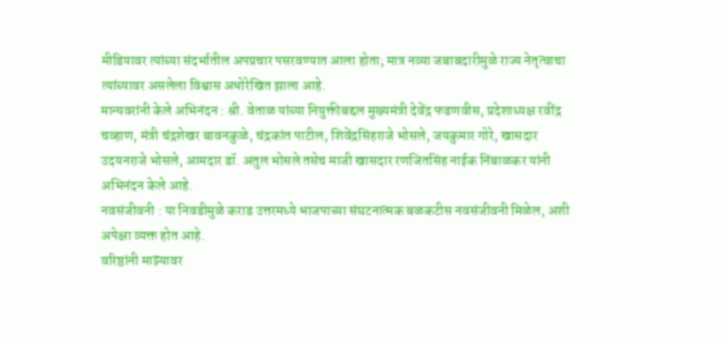मीडियावर त्यांच्या संदर्भातील अपप्रचार पसरवण्यात आला होता; मात्र नव्या जबाबदारीमुळे राज्य नेतृत्वाचा त्यांच्यावर असलेला विश्वास अधोरेखित झाला आहे.
मान्यवरांनी केले अभिनंदन : श्री. वेताळ यांच्या नियुक्तीबद्दल मुख्यमंत्री देवेंद्र फडणवीस, प्रदेशाध्यक्ष रवींद्र चव्हाण, मंत्री चंद्रशेखर बावनकुळे, चंद्रकांत पाटील, शिवेंद्रसिंहराजे भोसले, जयकुमार गोरे, खासदार उदयनराजे भोसले, आमदार डॉ. अतुल भोसले तसेच माजी खासदार रणजितसिंह नाईक निंबाळकर यांनी अभिनंदन केले आहे.
नवसंजीवनी : या निवडीमुळे कराड उत्तरमध्ये भाजपाच्या संघटनात्मक बळकटीस नवसंजीवनी मिळेल, अशी अपेक्षा व्यक्त होत आहे.
वरिष्ठांनी माझ्यावर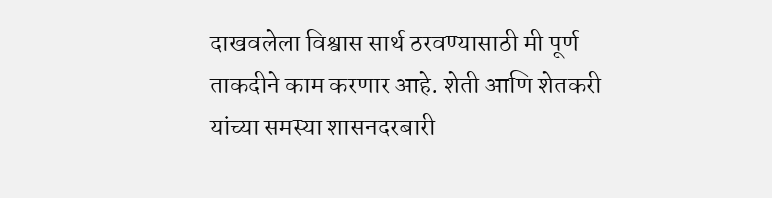दाखवलेला विश्वास सार्थ ठरवण्यासाठी मी पूर्ण ताकदीने काम करणार आहे. शेती आणि शेतकरी यांच्या समस्या शासनदरबारी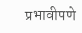प्रभावीपणे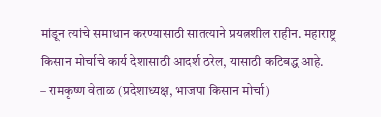मांडून त्यांचे समाधान करण्यासाठी सातत्याने प्रयत्नशील राहीन. महाराष्ट्र किसान मोर्चाचे कार्य देशासाठी आदर्श ठरेल, यासाठी कटिबद्ध आहे.
– रामकृष्ण वेताळ (प्रदेशाध्यक्ष, भाजपा किसान मोर्चा)